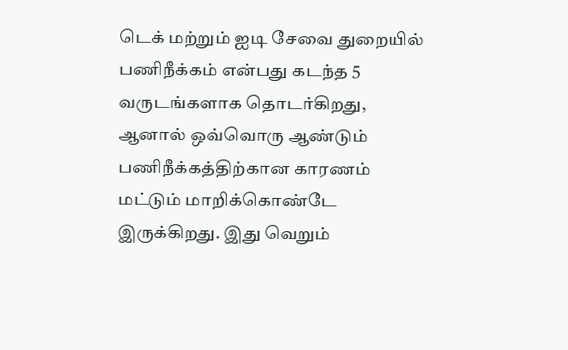டெக் மற்றும் ஐடி சேவை துறையில் பணிநீக்கம் என்பது கடந்த 5 வருடங்களாக தொடர்கிறது, ஆனால் ஒவ்வொரு ஆண்டும் பணிநீக்கத்திற்கான காரணம் மட்டும் மாறிக்கொண்டே இருக்கிறது. இது வெறும்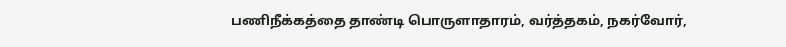பணிநீக்கத்தை தாண்டி பொருளாதாரம், வர்த்தகம், நகர்வோர்,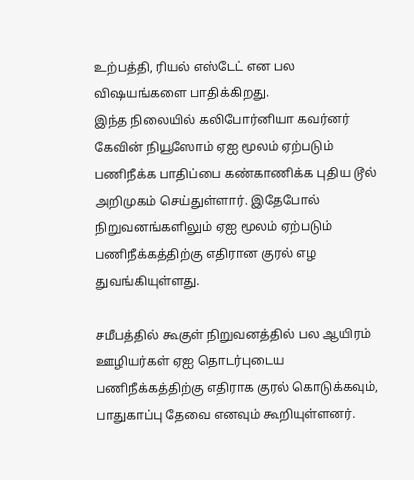உற்பத்தி, ரியல் எஸ்டேட் என பல விஷயங்களை பாதிக்கிறது.
இந்த நிலையில் கலிபோர்னியா கவர்னர் கேவின் நியூஸோம் ஏஐ மூலம் ஏற்படும் பணிநீக்க பாதிப்பை கண்காணிக்க புதிய டூல் அறிமுகம் செய்துள்ளார். இதேபோல் நிறுவனங்களிலும் ஏஐ மூலம் ஏற்படும் பணிநீக்கத்திற்கு எதிரான குரல் எழ துவங்கியுள்ளது.

சமீபத்தில் கூகுள் நிறுவனத்தில் பல ஆயிரம் ஊழியர்கள் ஏஐ தொடர்புடைய பணிநீக்கத்திற்கு எதிராக குரல் கொடுக்கவும், பாதுகாப்பு தேவை எனவும் கூறியுள்ளனர்.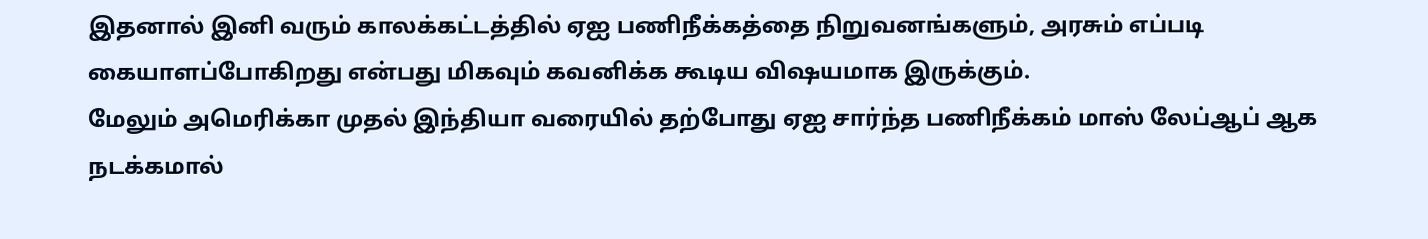இதனால் இனி வரும் காலக்கட்டத்தில் ஏஐ பணிநீக்கத்தை நிறுவனங்களும், அரசும் எப்படி கையாளப்போகிறது என்பது மிகவும் கவனிக்க கூடிய விஷயமாக இருக்கும்.
மேலும் அமெரிக்கா முதல் இந்தியா வரையில் தற்போது ஏஐ சார்ந்த பணிநீக்கம் மாஸ் லேப்ஆப் ஆக நடக்கமால்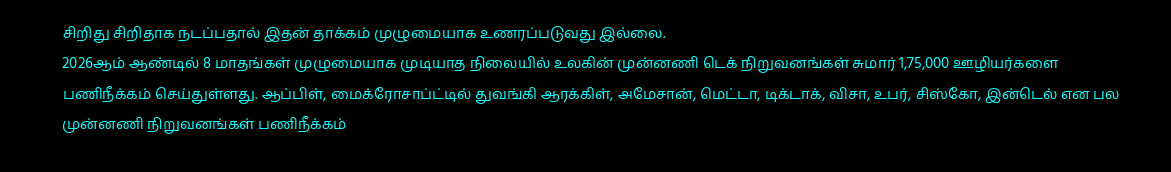சிறிது சிறிதாக நடப்பதால் இதன் தாக்கம் முழுமையாக உணரப்படுவது இல்லை.
2026ஆம் ஆண்டில் 8 மாதங்கள் முழுமையாக முடியாத நிலையில் உலகின் முன்னணி டெக் நிறுவனங்கள் சுமார் 1,75,000 ஊழியர்களை பணிநீக்கம் செய்துள்ளது. ஆப்பிள், மைக்ரோசாப்ட்டில் துவங்கி ஆரக்கிள், அமேசான், மெட்டா, டிக்டாக், விசா, உபர், சிஸ்கோ, இன்டெல் என பல முன்னணி நிறுவனங்கள் பணிநீக்கம்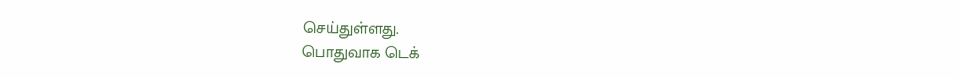செய்துள்ளது.
பொதுவாக டெக்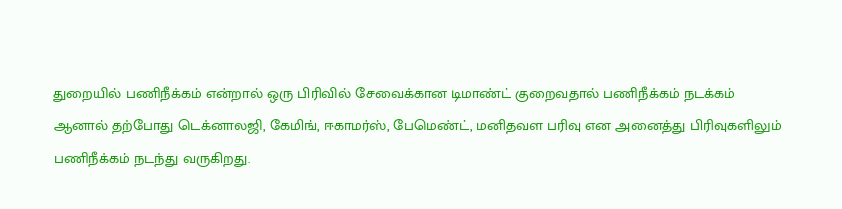துறையில் பணிநீக்கம் என்றால் ஒரு பிரிவில் சேவைக்கான டிமாண்ட் குறைவதால் பணிநீக்கம் நடக்கம் ஆனால் தற்போது டெக்னாலஜி, கேமிங், ஈகாமர்ஸ், பேமெண்ட், மனிதவள பரிவு என அனைத்து பிரிவுகளிலும் பணிநீக்கம் நடந்து வருகிறது.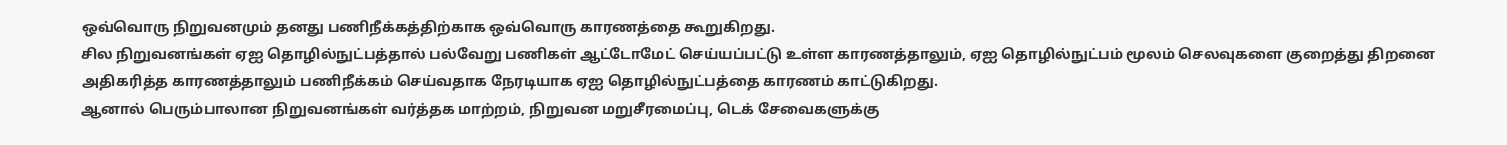ஒவ்வொரு நிறுவனமும் தனது பணிநீக்கத்திற்காக ஒவ்வொரு காரணத்தை கூறுகிறது.
சில நிறுவனங்கள் ஏஐ தொழில்நுட்பத்தால் பல்வேறு பணிகள் ஆட்டோமேட் செய்யப்பட்டு உள்ள காரணத்தாலும், ஏஐ தொழில்நுட்பம் மூலம் செலவுகளை குறைத்து திறனை அதிகரித்த காரணத்தாலும் பணிநீக்கம் செய்வதாக நேரடியாக ஏஐ தொழில்நுட்பத்தை காரணம் காட்டுகிறது.
ஆனால் பெரும்பாலான நிறுவனங்கள் வர்த்தக மாற்றம், நிறுவன மறுசீரமைப்பு, டெக் சேவைகளுக்கு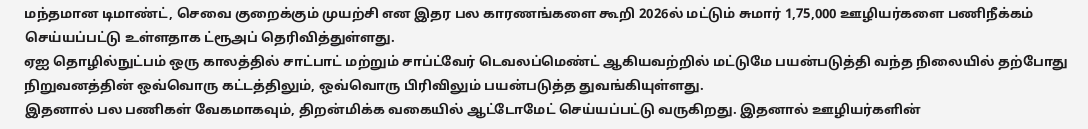மந்தமான டிமாண்ட், செவை குறைக்கும் முயற்சி என இதர பல காரணங்களை கூறி 2026ல் மட்டும் சுமார் 1,75,000 ஊழியர்களை பணிநீக்கம் செய்யப்பட்டு உள்ளதாக ட்ரூஅப் தெரிவித்துள்ளது.
ஏஐ தொழில்நுட்பம் ஒரு காலத்தில் சாட்பாட் மற்றும் சாப்ட்வேர் டெவலப்மெண்ட் ஆகியவற்றில் மட்டுமே பயன்படுத்தி வந்த நிலையில் தற்போது நிறுவனத்தின் ஒவ்வொரு கட்டத்திலும், ஒவ்வொரு பிரிவிலும் பயன்படுத்த துவங்கியுள்ளது.
இதனால் பல பணிகள் வேகமாகவும், திறன்மிக்க வகையில் ஆட்டோமேட் செய்யப்பட்டு வருகிறது. இதனால் ஊழியர்களின்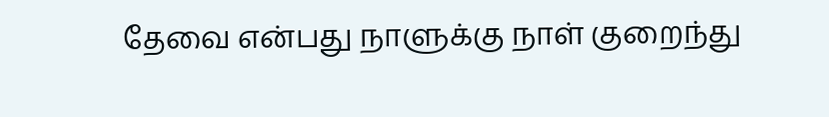தேவை என்பது நாளுக்கு நாள் குறைந்து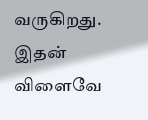வருகிறது. இதன் விளைவே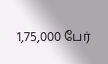1,75,000 பேர்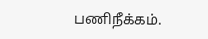பணிநீக்கம்.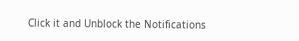Click it and Unblock the Notifications